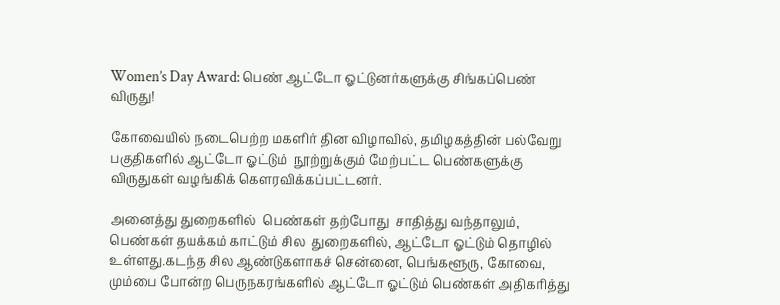Women’s Day Award: பெண் ஆட்டோ ஓட்டுனர்களுக்கு சிங்கப்பெண் விருது!

கோவையில் நடைபெற்ற மகளிர் தின விழாவில், தமிழகத்தின் பல்வேறு பகுதிகளில் ஆட்டோ ஓட்டும்  நூற்றுக்கும் மேற்பட்ட பெண்களுக்கு விருதுகள் வழங்கிக் கௌரவிக்கப்பட்டனர்.

அனைத்து துறைகளில்  பெண்கள் தற்போது  சாதித்து வந்தாலும், பெண்கள் தயக்கம் காட்டும் சில  துறைகளில், ஆட்டோ ஓட்டும் தொழில் உள்ளது.கடந்த சில ஆண்டுகளாகச் சென்னை, பெங்களூரு, கோவை, மும்பை போன்ற பெருநகரங்களில் ஆட்டோ ஓட்டும் பெண்கள் அதிகரித்து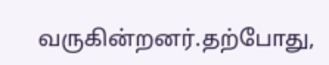வருகின்றனர்.தற்போது,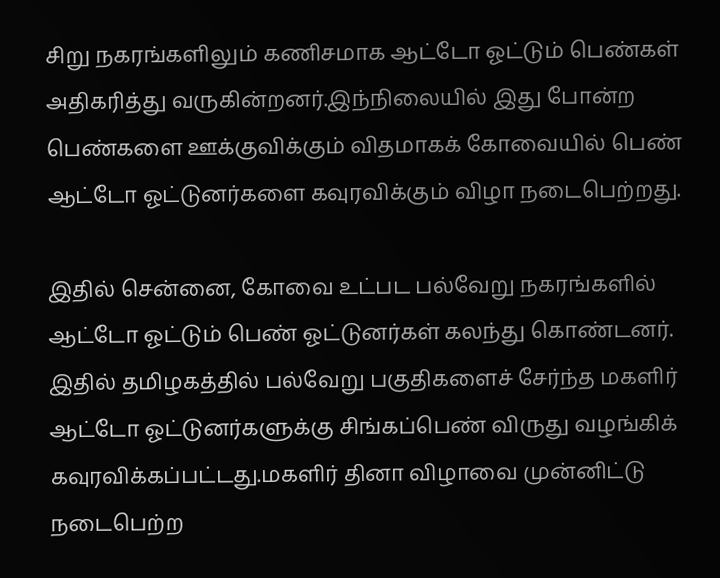சிறு நகரங்களிலும் கணிசமாக ஆட்டோ ஓட்டும் பெண்கள் அதிகரித்து வருகின்றனர்.இந்நிலையில் இது போன்ற பெண்களை ஊக்குவிக்கும் விதமாகக் கோவையில் பெண் ஆட்டோ ஓட்டுனர்களை கவுரவிக்கும் விழா நடைபெற்றது.

இதில் சென்னை, கோவை உட்பட பல்வேறு நகரங்களில்  ஆட்டோ ஓட்டும் பெண் ஓட்டுனர்கள் கலந்து கொண்டனர். இதில் தமிழகத்தில் பல்வேறு பகுதிகளைச் சேர்ந்த மகளிர் ஆட்டோ ஓட்டுனர்களுக்கு சிங்கப்பெண் விருது வழங்கிக் கவுரவிக்கப்பட்டது.மகளிர் தினா விழாவை முன்னிட்டு நடைபெற்ற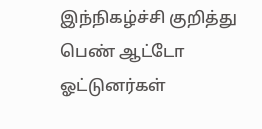இந்நிகழ்ச்சி குறித்து பெண் ஆட்டோ ஓட்டுனர்கள்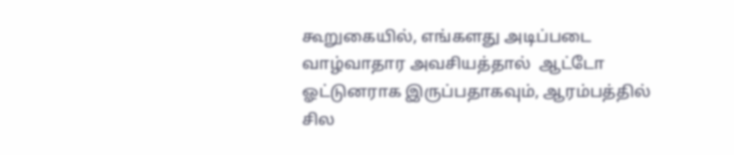கூறுகையில், எங்களது அடிப்படை  வாழ்வாதார அவசியத்தால்  ஆட்டோ ஓட்டுனராக இருப்பதாகவும், ஆரம்பத்தில் சில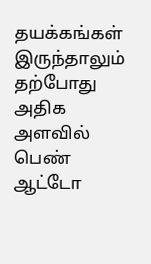தயக்கங்கள் இருந்தாலும் தற்போது அதிக அளவில் பெண் ஆட்டோ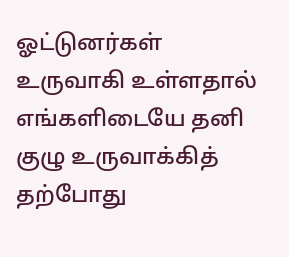ஓட்டுனர்கள் உருவாகி உள்ளதால் எங்களிடையே தனி குழு உருவாக்கித் தற்போது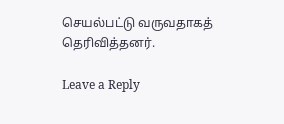செயல்பட்டு வருவதாகத் தெரிவித்தனர்.

Leave a Reply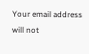Your email address will not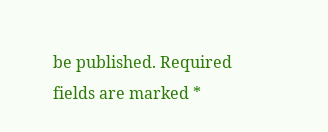be published. Required fields are marked *